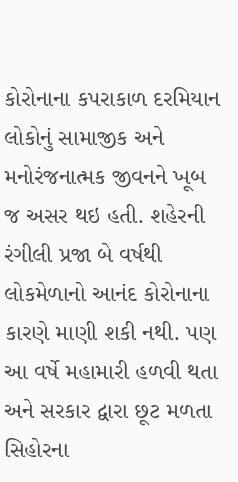કોરોનાના કપરાકાળ દરમિયાન લોકોનું સામાજીક અને મનોરંજનાત્મક જીવનને ખૂબ જ અસર થઇ હતી. શહેરની રંગીલી પ્રજા બે વર્ષથી લોકમેળાનો આનંદ કોરોનાના કારણે માણી શકી નથી. પણ આ વર્ષે મહામારી હળવી થતા અને સરકાર દ્વારા છૂટ મળતા સિહોરના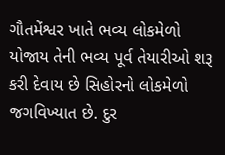ગૌતમેંશ્વર ખાતે ભવ્ય લોકમેળો યોજાય તેની ભવ્ય પૂર્વ તેયારીઓ શરૂ કરી દેવાય છે સિહોરનો લોકમેળો જગવિખ્યાત છે. દુર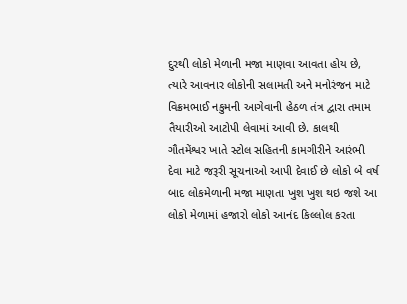દુરથી લોકો મેળાની મજા માણવા આવતા હોય છે, ત્યારે આવનાર લોકોની સલામતી અને મનોરંજન માટે વિક્રમભાઈ નકુમની આગેવાની હેઠળ તંત્ર દ્વારા તમામ તૈયારીઓ આટોપી લેવામાં આવી છે. કાલથી ગૌતમેંશ્વર ખાતે સ્ટોલ સહિતની કામગીરીને આરંભી દેવા માટે જરૂરી સૂચનાઓ આપી દેવાઈ છે લોકો બે વર્ષ બાદ લોકમેળાની મજા માણતા ખુશ ખુશ થઇ જશે આ લોકો મેળામાં હજારો લોકો આનંદ કિલ્લોલ કરતા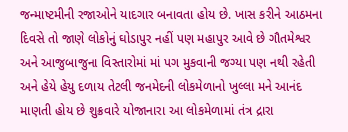જન્માષ્ટમીની રજાઓને યાદગાર બનાવતા હોય છે. ખાસ કરીને આઠમના દિવસે તો જાણે લોકોનું ઘોડાપુર નહીં પણ મહાપુર આવે છે ગૌતમેશ્વર અને આજુબાજુના વિસ્તારોમાં માં પગ મુકવાની જગ્યા પણ નથી રહેતી અને હેયે હેયુ દળાય તેટલી જનમેદની લોકમેળાનો ખુલ્લા મને આનંદ માણતી હોય છે શુક્રવારે યોજાનારા આ લોકમેળામાં તંત્ર દ્રારા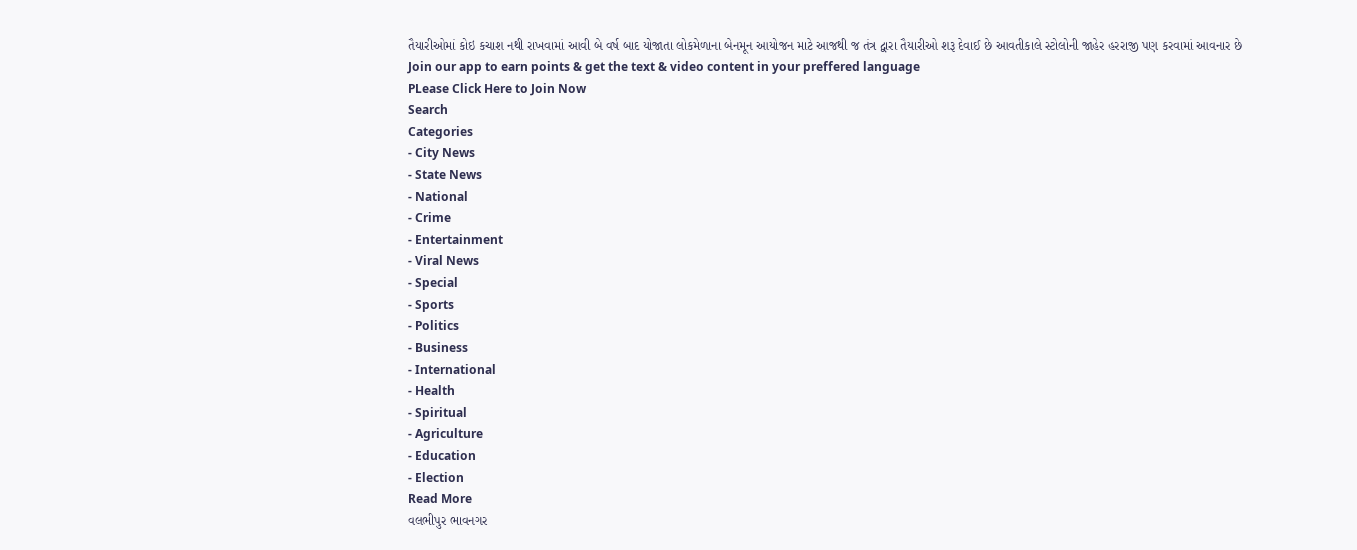તૈયારીઓમાં કોઇ કચાશ નથી રાખવામાં આવી બે વર્ષ બાદ યોજાતા લોકમેળાના બેનમૂન આયોજન માટે આજથી જ તંત્ર દ્વારા તૈયારીઓ શરૂ દેવાઈ છે આવતીકાલે સ્ટોલોની જાહેર હરરાજી પણ કરવામાં આવનાર છે
Join our app to earn points & get the text & video content in your preffered language
PLease Click Here to Join Now
Search
Categories
- City News
- State News
- National
- Crime
- Entertainment
- Viral News
- Special
- Sports
- Politics
- Business
- International
- Health
- Spiritual
- Agriculture
- Education
- Election
Read More
વલભીપુર ભાવનગર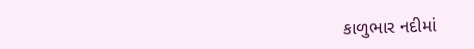કાળુભાર નદીમાં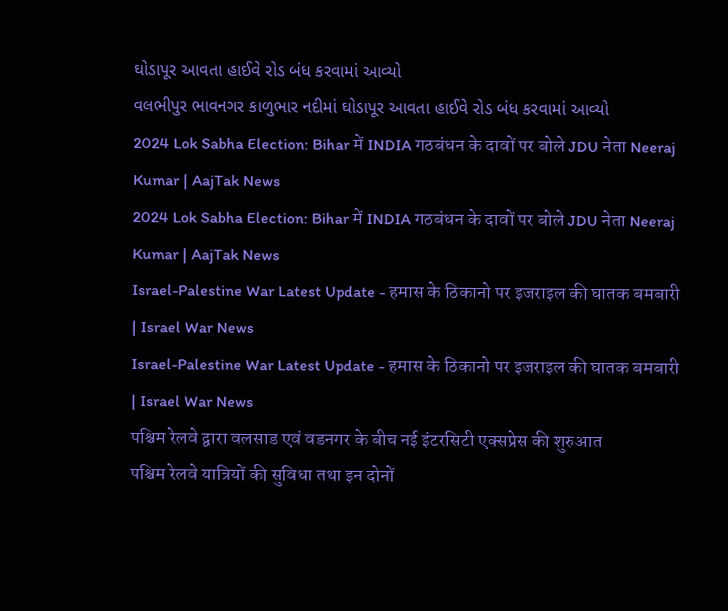ઘોડાપૂર આવતા હાઈવે રોડ બંધ કરવામાં આવ્યો
વલભીપુર ભાવનગર કાળુભાર નદીમાં ઘોડાપૂર આવતા હાઈવે રોડ બંધ કરવામાં આવ્યો
2024 Lok Sabha Election: Bihar में INDIA गठबंधन के दावों पर बोले JDU नेता Neeraj Kumar | AajTak News
2024 Lok Sabha Election: Bihar में INDIA गठबंधन के दावों पर बोले JDU नेता Neeraj Kumar | AajTak News
Israel-Palestine War Latest Update - हमास के ठिकानो पर इजराइल की घातक बमबारी | Israel War News
Israel-Palestine War Latest Update - हमास के ठिकानो पर इजराइल की घातक बमबारी | Israel War News
पश्चिम रेलवे द्वारा वलसाड एवं वडनगर के बीच नई इंटरसिटी एक्सप्रेस की शुरुआत
पश्चिम रेलवे यात्रियों की सुविधा तथा इन दोनों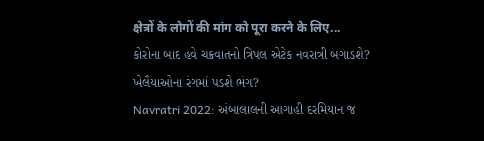क्षेत्रों के लोगों की मांग को पूरा करने के लिए...
કોરોના બાદ હવે ચક્રવાતનો ત્રિપલ એટેક નવરાત્રી બગાડશે? ખેલૈયાઓના રંગમાં પડશે ભંગ?
Navratri 2022: અંબાલાલની આગાહી દરમિયાન જ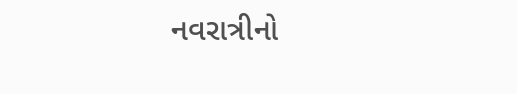નવરાત્રીનો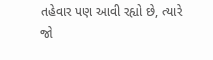તહેવાર પણ આવી રહ્યો છે, ત્યારે જો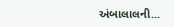અંબાલાલની...